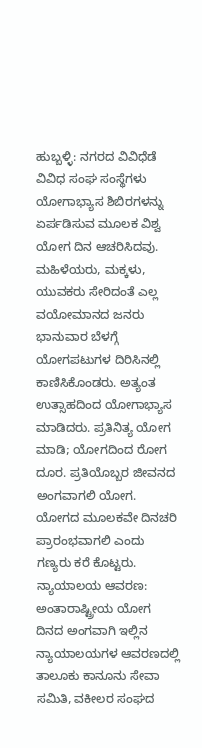ಹುಬ್ಬಳ್ಳಿ: ನಗರದ ವಿವಿಧೆಡೆ ವಿವಿಧ ಸಂಘ ಸಂಸ್ಥೆಗಳು ಯೋಗಾಭ್ಯಾಸ ಶಿಬಿರಗಳನ್ನು ಏರ್ಪಡಿಸುವ ಮೂಲಕ ವಿಶ್ವ ಯೋಗ ದಿನ ಆಚರಿಸಿದವು. ಮಹಿಳೆಯರು, ಮಕ್ಕಳು, ಯುವಕರು ಸೇರಿದಂತೆ ಎಲ್ಲ ವಯೋಮಾನದ ಜನರು ಭಾನುವಾರ ಬೆಳಗ್ಗೆ ಯೋಗಪಟುಗಳ ದಿರಿಸಿನಲ್ಲಿ ಕಾಣಿಸಿಕೊಂಡರು. ಅತ್ಯಂತ ಉತ್ಸಾಹದಿಂದ ಯೋಗಾಭ್ಯಾಸ ಮಾಡಿದರು. ಪ್ರತಿನಿತ್ಯ ಯೋಗ ಮಾಡಿ; ಯೋಗದಿಂದ ರೋಗ ದೂರ. ಪ್ರತಿಯೊಬ್ಬರ ಜೀವನದ ಅಂಗವಾಗಲಿ ಯೋಗ. ಯೋಗದ ಮೂಲಕವೇ ದಿನಚರಿ ಪ್ರಾರಂಭವಾಗಲಿ ಎಂದು ಗಣ್ಯರು ಕರೆ ಕೊಟ್ಟರು.
ನ್ಯಾಯಾಲಯ ಆವರಣ: ಅಂತಾರಾಷ್ಟ್ರೀಯ ಯೋಗ ದಿನದ ಅಂಗವಾಗಿ ಇಲ್ಲಿನ ನ್ಯಾಯಾಲಯಗಳ ಆವರಣದಲ್ಲಿ ತಾಲೂಕು ಕಾನೂನು ಸೇವಾ ಸಮಿತಿ, ವಕೀಲರ ಸಂಘದ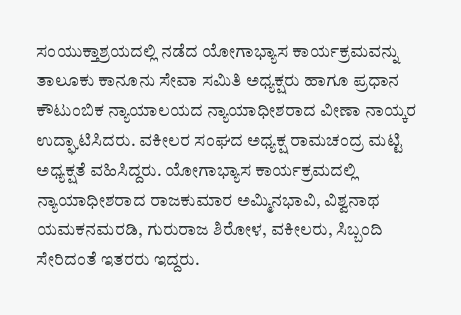ಸಂಯುಕ್ತಾಶ್ರಯದಲ್ಲಿ ನಡೆದ ಯೋಗಾಭ್ಯಾಸ ಕಾರ್ಯಕ್ರಮವನ್ನು ತಾಲೂಕು ಕಾನೂನು ಸೇವಾ ಸಮಿತಿ ಅಧ್ಯಕ್ಷರು ಹಾಗೂ ಪ್ರಧಾನ ಕೌಟುಂಬಿಕ ನ್ಯಾಯಾಲಯದ ನ್ಯಾಯಾಧೀಶರಾದ ವೀಣಾ ನಾಯ್ಕರ ಉದ್ಘಾಟಿಸಿದರು. ವಕೀಲರ ಸಂಘದ ಅಧ್ಯಕ್ಷ ರಾಮಚಂದ್ರ ಮಟ್ಟಿ ಅಧ್ಯಕ್ಷತೆ ವಹಿಸಿದ್ದರು. ಯೋಗಾಭ್ಯಾಸ ಕಾರ್ಯಕ್ರಮದಲ್ಲಿ ನ್ಯಾಯಾಧೀಶರಾದ ರಾಜಕುಮಾರ ಅಮ್ಮಿನಭಾವಿ, ವಿಶ್ವನಾಥ ಯಮಕನಮರಡಿ, ಗುರುರಾಜ ಶಿರೋಳ, ವಕೀಲರು, ಸಿಬ್ಬಂದಿ ಸೇರಿದಂತೆ ಇತರರು ಇದ್ದರು.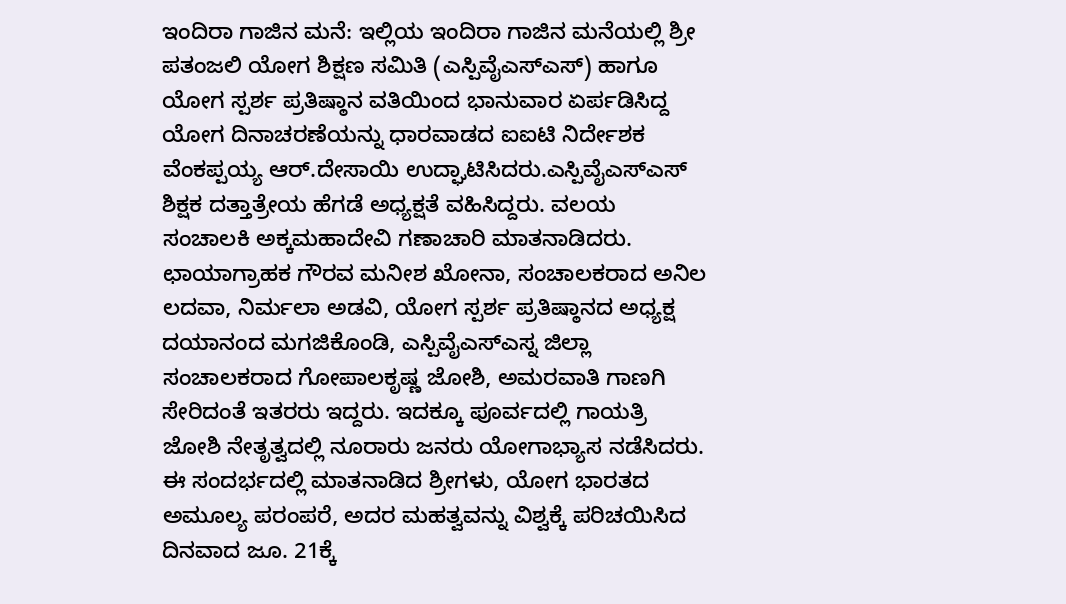ಇಂದಿರಾ ಗಾಜಿನ ಮನೆ: ಇಲ್ಲಿಯ ಇಂದಿರಾ ಗಾಜಿನ ಮನೆಯಲ್ಲಿ ಶ್ರೀ ಪತಂಜಲಿ ಯೋಗ ಶಿಕ್ಷಣ ಸಮಿತಿ (ಎಸ್ಪಿವೈಎಸ್ಎಸ್) ಹಾಗೂ ಯೋಗ ಸ್ಪರ್ಶ ಪ್ರತಿಷ್ಠಾನ ವತಿಯಿಂದ ಭಾನುವಾರ ಏರ್ಪಡಿಸಿದ್ದ ಯೋಗ ದಿನಾಚರಣೆಯನ್ನು ಧಾರವಾಡದ ಐಐಟಿ ನಿರ್ದೇಶಕ ವೆಂಕಪ್ಪಯ್ಯ ಆರ್.ದೇಸಾಯಿ ಉದ್ಘಾಟಿಸಿದರು.ಎಸ್ಪಿವೈಎಸ್ಎಸ್ ಶಿಕ್ಷಕ ದತ್ತಾತ್ರೇಯ ಹೆಗಡೆ ಅಧ್ಯಕ್ಷತೆ ವಹಿಸಿದ್ದರು. ವಲಯ ಸಂಚಾಲಕಿ ಅಕ್ಕಮಹಾದೇವಿ ಗಣಾಚಾರಿ ಮಾತನಾಡಿದರು. ಛಾಯಾಗ್ರಾಹಕ ಗೌರವ ಮನೀಶ ಖೋನಾ, ಸಂಚಾಲಕರಾದ ಅನಿಲ ಲದವಾ, ನಿರ್ಮಲಾ ಅಡವಿ, ಯೋಗ ಸ್ಪರ್ಶ ಪ್ರತಿಷ್ಠಾನದ ಅಧ್ಯಕ್ಷ ದಯಾನಂದ ಮಗಜಿಕೊಂಡಿ, ಎಸ್ಪಿವೈಎಸ್ಎಸ್ನ ಜಿಲ್ಲಾ ಸಂಚಾಲಕರಾದ ಗೋಪಾಲಕೃಷ್ಣ ಜೋಶಿ, ಅಮರವಾತಿ ಗಾಣಗಿ ಸೇರಿದಂತೆ ಇತರರು ಇದ್ದರು. ಇದಕ್ಕೂ ಪೂರ್ವದಲ್ಲಿ ಗಾಯತ್ರಿ ಜೋಶಿ ನೇತೃತ್ವದಲ್ಲಿ ನೂರಾರು ಜನರು ಯೋಗಾಭ್ಯಾಸ ನಡೆಸಿದರು.
ಈ ಸಂದರ್ಭದಲ್ಲಿ ಮಾತನಾಡಿದ ಶ್ರೀಗಳು, ಯೋಗ ಭಾರತದ ಅಮೂಲ್ಯ ಪರಂಪರೆ, ಅದರ ಮಹತ್ವವನ್ನು ವಿಶ್ವಕ್ಕೆ ಪರಿಚಯಿಸಿದ ದಿನವಾದ ಜೂ. 21ಕ್ಕೆ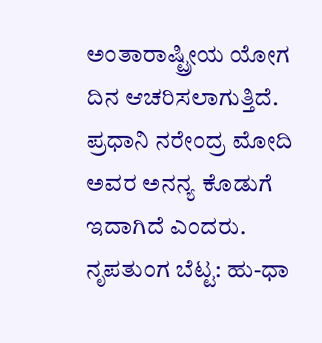ಅಂತಾರಾಷ್ಟ್ರೀಯ ಯೋಗ ದಿನ ಆಚರಿಸಲಾಗುತ್ತಿದೆ. ಪ್ರಧಾನಿ ನರೇಂದ್ರ ಮೋದಿ ಅವರ ಅನನ್ಯ ಕೊಡುಗೆ ಇದಾಗಿದೆ ಎಂದರು.
ನೃಪತುಂಗ ಬೆಟ್ಟ: ಹು-ಧಾ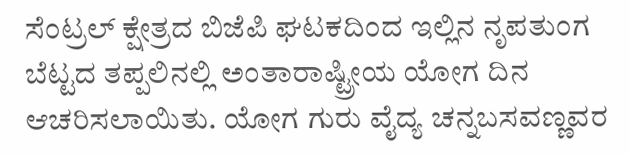ಸೆಂಟ್ರಲ್ ಕ್ಷೇತ್ರದ ಬಿಜೆಪಿ ಘಟಕದಿಂದ ಇಲ್ಲಿನ ನೃಪತುಂಗ ಬೆಟ್ಟದ ತಪ್ಪಲಿನಲ್ಲಿ ಅಂತಾರಾಷ್ಟ್ರೀಯ ಯೋಗ ದಿನ ಆಚರಿಸಲಾಯಿತು. ಯೋಗ ಗುರು ವೈದ್ಯ ಚನ್ನಬಸವಣ್ಣವರ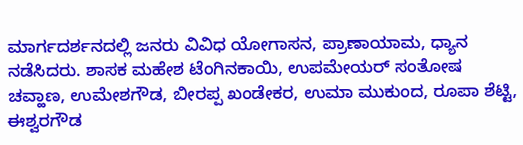ಮಾರ್ಗದರ್ಶನದಲ್ಲಿ ಜನರು ವಿವಿಧ ಯೋಗಾಸನ, ಪ್ರಾಣಾಯಾಮ, ಧ್ಯಾನ ನಡೆಸಿದರು. ಶಾಸಕ ಮಹೇಶ ಟೆಂಗಿನಕಾಯಿ, ಉಪಮೇಯರ್ ಸಂತೋಷ ಚವ್ಹಾಣ, ಉಮೇಶಗೌಡ, ಬೀರಪ್ಪ ಖಂಡೇಕರ, ಉಮಾ ಮುಕುಂದ, ರೂಪಾ ಶೆಟ್ಟಿ, ಈಶ್ವರಗೌಡ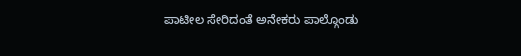ಪಾಟೀಲ ಸೇರಿದಂತೆ ಅನೇಕರು ಪಾಲ್ಗೊಂಡು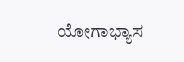ಯೋಗಾಭ್ಯಾಸ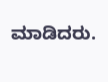ಮಾಡಿದರು.